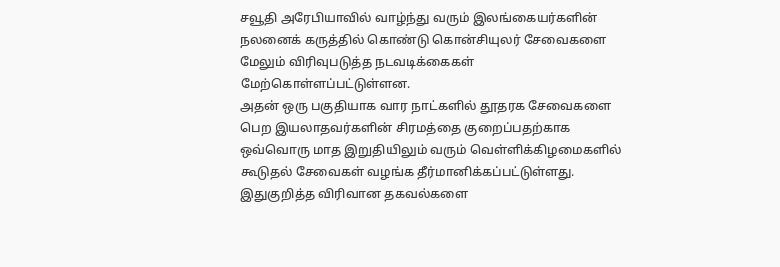சவூதி அரேபியாவில் வாழ்ந்து வரும் இலங்கையர்களின் நலனைக் கருத்தில் கொண்டு கொன்சியுலர் சேவைகளை மேலும் விரிவுபடுத்த நடவடிக்கைகள் மேற்கொள்ளப்பட்டுள்ளன.
அதன் ஒரு பகுதியாக வார நாட்களில் தூதரக சேவைகளை பெற இயலாதவர்களின் சிரமத்தை குறைப்பதற்காக ஒவ்வொரு மாத இறுதியிலும் வரும் வெள்ளிக்கிழமைகளில் கூடுதல் சேவைகள் வழங்க தீர்மானிக்கப்பட்டுள்ளது.
இதுகுறித்த விரிவான தகவல்களை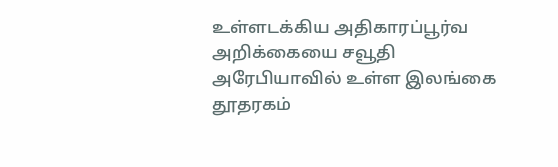உள்ளடக்கிய அதிகாரப்பூர்வ அறிக்கையை சவூதி அரேபியாவில் உள்ள இலங்கை தூதரகம்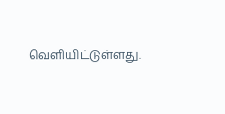வெளியிட்டுள்ளது.